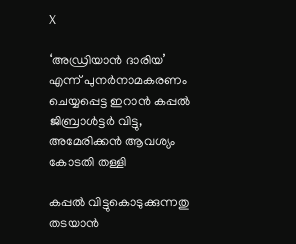X

‘അഡ്രിയാൻ ദാരിയ’ എന്ന് പുനര്‍നാമകരണം ചെയ്യപ്പെട്ട ഇറാന്‍ കപ്പല്‍ ജിബ്രാള്‍ട്ടര്‍ വിട്ടു, അമേരിക്കന്‍ ആവശ്യം കോടതി തള്ളി

കപ്പൽ വിട്ടുകൊടുക്കുന്നതു തടയാൻ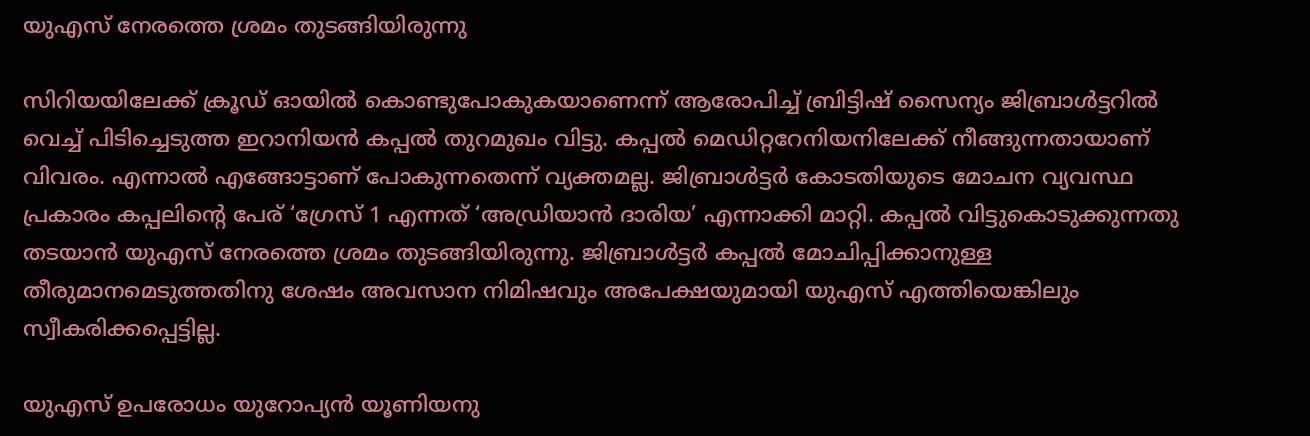യുഎസ് നേരത്തെ ശ്രമം തുടങ്ങിയിരുന്നു

സിറിയയിലേക്ക് ക്രൂഡ് ഓയില്‍ കൊണ്ടുപോകുകയാണെന്ന് ആരോപിച്ച് ബ്രിട്ടിഷ് സൈന്യം ജിബ്രാൾട്ടറിൽ വെച്ച് പിടിച്ചെടുത്ത ഇറാനിയൻ കപ്പൽ തുറമുഖം വിട്ടു. കപ്പല്‍ മെഡിറ്ററേനിയനിലേക്ക് നീങ്ങുന്നതായാണ് വിവരം. എന്നാൽ എങ്ങോട്ടാണ് പോകുന്നതെന്ന് വ്യക്തമല്ല. ജിബ്രാൾട്ടര്‍ കോടതിയുടെ മോചന വ്യവസ്ഥ പ്രകാരം കപ്പലിന്‍റെ പേര് ‘ഗ്രേസ് 1 എന്നത് ‘അഡ്രിയാൻ ദാരിയ’ എന്നാക്കി മാറ്റി. കപ്പൽ വിട്ടുകൊടുക്കുന്നതു തടയാൻ യുഎസ് നേരത്തെ ശ്രമം തുടങ്ങിയിരുന്നു. ജിബ്രാൾട്ടർ കപ്പൽ മോചിപ്പിക്കാനുള്ള തീരുമാനമെടുത്തതിനു ശേഷം അവസാന നിമിഷവും അപേക്ഷയുമായി യുഎസ് എത്തിയെങ്കിലും സ്വീകരിക്കപ്പെട്ടില്ല.

യുഎസ് ഉപരോധം യുറോപ്യൻ യൂണിയനു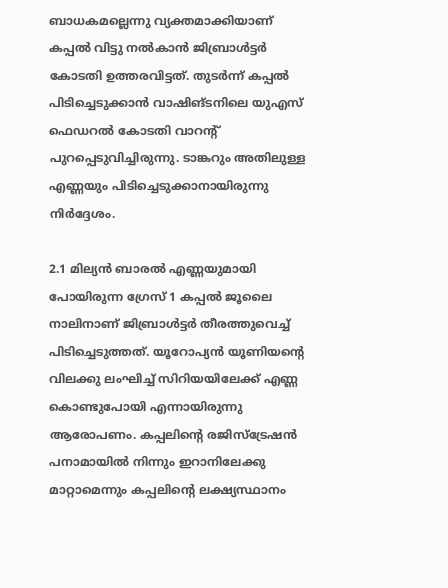ബാധകമല്ലെന്നു വ്യക്തമാക്കിയാണ് കപ്പൽ വിട്ടു നൽകാൻ ജിബ്രാൾട്ടർ കോടതി ഉത്തരവിട്ടത്. തുടർന്ന് കപ്പൽ പിടിച്ചെടുക്കാൻ വാഷിങ്ടനിലെ യുഎസ് ഫെഡറല്‍ കോടതി വാറന്റ് പുറപ്പെടുവിച്ചിരുന്നു. ടാങ്കറും അതിലുള്ള എണ്ണയും പിടിച്ചെടുക്കാനായിരുന്നു നിർദ്ദേശം.

2.1 മില്യൻ ബാരല്‍ എണ്ണയുമായി പോയിരുന്ന ഗ്രേസ് 1 കപ്പൽ ജൂലൈ നാലിനാണ് ജിബ്രാൾട്ടർ തീരത്തുവെച്ച്‌ പിടിച്ചെടുത്തത്. യൂറോപ്യൻ യൂണിയന്റെ വിലക്കു ലംഘിച്ച് സിറിയയിലേക്ക് എണ്ണ കൊണ്ടുപോയി എന്നായിരുന്നു ആരോപണം. കപ്പലിന്റെ രജിസ്ട്രേഷൻ പനാമായിൽ നിന്നും ഇറാനിലേക്കു മാറ്റാമെന്നും കപ്പലിന്റെ ലക്ഷ്യസ്ഥാനം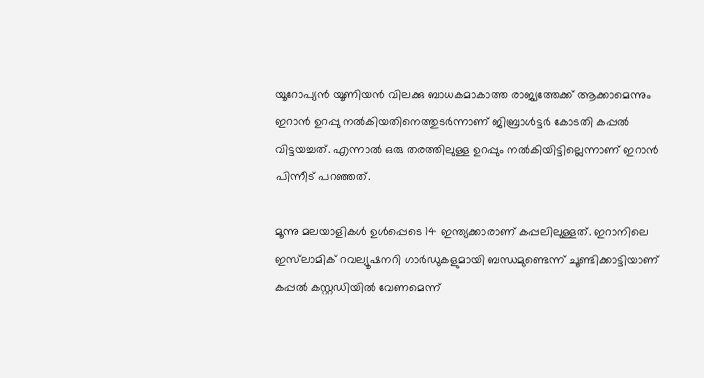യൂറോപ്യൻ യൂണിയൻ വിലക്കു ബാധകമാകാത്ത രാജ്യത്തേക്ക് ആക്കാമെന്നും ഇറാൻ ഉറപ്പു നൽകിയതിനെത്തുടർന്നാണ് ജിബ്രാൾട്ടർ കോടതി കപ്പൽ വിട്ടയച്ചത്. എന്നാൽ ഒരു തരത്തിലുള്ള ഉറപ്പും നൽകിയിട്ടില്ലെന്നാണ് ഇറാൻ പിന്നീട് പറഞ്ഞത്.

മൂന്നു മലയാളികൾ ഉൾപ്പെടെ 14 ഇന്ത്യക്കാരാണ് കപ്പലിലുള്ളത്. ഇറാനിലെ ഇസ്‌ലാമിക് റവല്യൂഷനറി ഗാർഡുകളുമായി ബന്ധമുണ്ടെന്ന് ചൂണ്ടിക്കാട്ടിയാണ് കപ്പൽ കസ്റ്റഡിയിൽ വേണമെന്ന്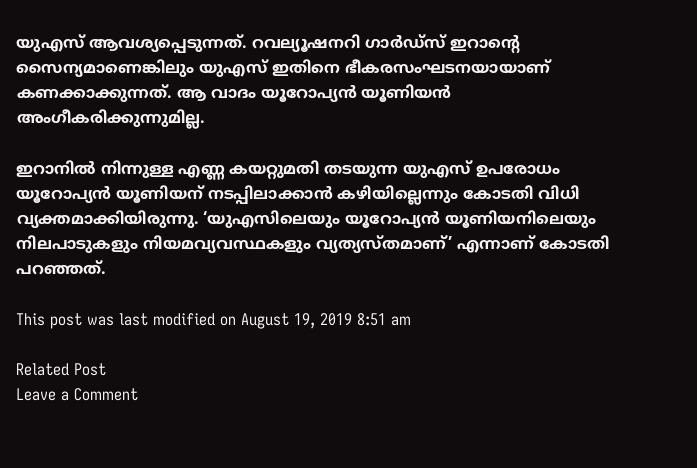യുഎസ് ആവശ്യപ്പെടുന്നത്. റവല്യൂഷനറി ഗാർഡ്സ് ഇറാന്റെ സൈന്യമാണെങ്കിലും യുഎസ് ഇതിനെ ഭീകരസംഘടനയായാണ് കണക്കാക്കുന്നത്. ആ വാദം യൂറോപ്യൻ യൂണിയൻ അംഗീകരിക്കുന്നുമില്ല.

ഇറാനിൽ നിന്നുള്ള എണ്ണ കയറ്റുമതി തടയുന്ന യുഎസ് ഉപരോധം യൂറോപ്യൻ യൂണിയന് നടപ്പിലാക്കാൻ കഴിയില്ലെന്നും കോടതി വിധി വ്യക്തമാക്കിയിരുന്നു. ‘യുഎസിലെയും യൂറോപ്യൻ യൂണിയനിലെയും നിലപാടുകളും നിയമവ്യവസ്ഥകളും വ്യത്യസ്തമാണ്’ എന്നാണ് കോടതി പറഞ്ഞത്.

This post was last modified on August 19, 2019 8:51 am

Related Post
Leave a Comment